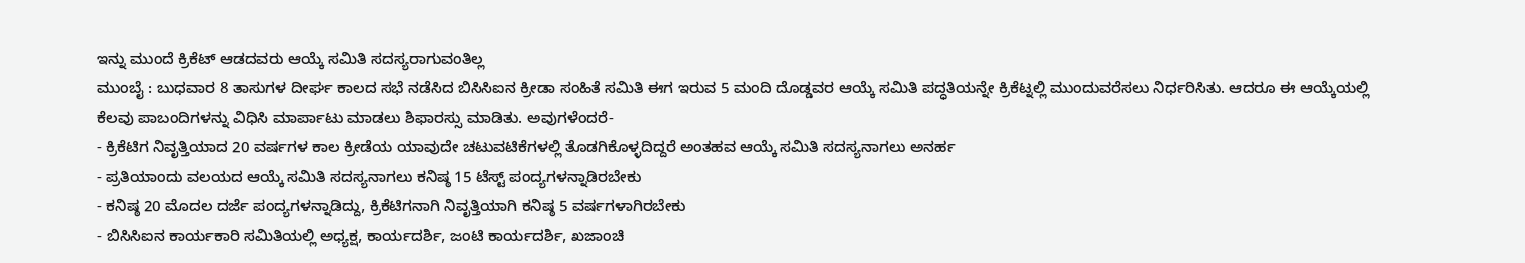ಇನ್ನು ಮುಂದೆ ಕ್ರಿಕೆಟ್ ಆಡದವರು ಆಯ್ಕೆ ಸಮಿತಿ ಸದಸ್ಯರಾಗುವಂತಿಲ್ಲ
ಮುಂಬೈ : ಬುಧವಾರ 8 ತಾಸುಗಳ ದೀರ್ಘ ಕಾಲದ ಸಭೆ ನಡೆಸಿದ ಬಿಸಿಸಿಐನ ಕ್ರೀಡಾ ಸಂಹಿತೆ ಸಮಿತಿ ಈಗ ಇರುವ 5 ಮಂದಿ ದೊಡ್ಡವರ ಆಯ್ಕೆ ಸಮಿತಿ ಪದ್ಧತಿಯನ್ನೇ ಕ್ರಿಕೆಟ್ನಲ್ಲಿ ಮುಂದುವರೆಸಲು ನಿರ್ಧರಿಸಿತು. ಆದರೂ ಈ ಆಯ್ಕೆಯಲ್ಲಿ ಕೆಲವು ಪಾಬಂದಿಗಳನ್ನು ವಿಧಿಸಿ ಮಾರ್ಪಾಟು ಮಾಡಲು ಶಿಫಾರಸ್ಸು ಮಾಡಿತು. ಅವುಗಳೆಂದರೆ-
- ಕ್ರಿಕೆಟಿಗ ನಿವೃತ್ತಿಯಾದ 20 ವರ್ಷಗಳ ಕಾಲ ಕ್ರೀಡೆಯ ಯಾವುದೇ ಚಟುವಟಿಕೆಗಳಲ್ಲಿ ತೊಡಗಿಕೊಳ್ಳದಿದ್ದರೆ ಅಂತಹವ ಆಯ್ಕೆ ಸಮಿತಿ ಸದಸ್ಯನಾಗಲು ಅನರ್ಹ
- ಪ್ರತಿಯಾಂದು ವಲಯದ ಆಯ್ಕೆ ಸಮಿತಿ ಸದಸ್ಯನಾಗಲು ಕನಿಷ್ಠ 15 ಟೆಸ್ಟ್ ಪಂದ್ಯಗಳನ್ನಾಡಿರಬೇಕು
- ಕನಿಷ್ಠ 20 ಮೊದಲ ದರ್ಜೆ ಪಂದ್ಯಗಳನ್ನಾಡಿದ್ದು, ಕ್ರಿಕೆಟಿಗನಾಗಿ ನಿವೃತ್ತಿಯಾಗಿ ಕನಿಷ್ಠ 5 ವರ್ಷಗಳಾಗಿರಬೇಕು
- ಬಿಸಿಸಿಐನ ಕಾರ್ಯಕಾರಿ ಸಮಿತಿಯಲ್ಲಿ ಅಧ್ಯಕ್ಷ, ಕಾರ್ಯದರ್ಶಿ, ಜಂಟಿ ಕಾರ್ಯದರ್ಶಿ, ಖಜಾಂಚಿ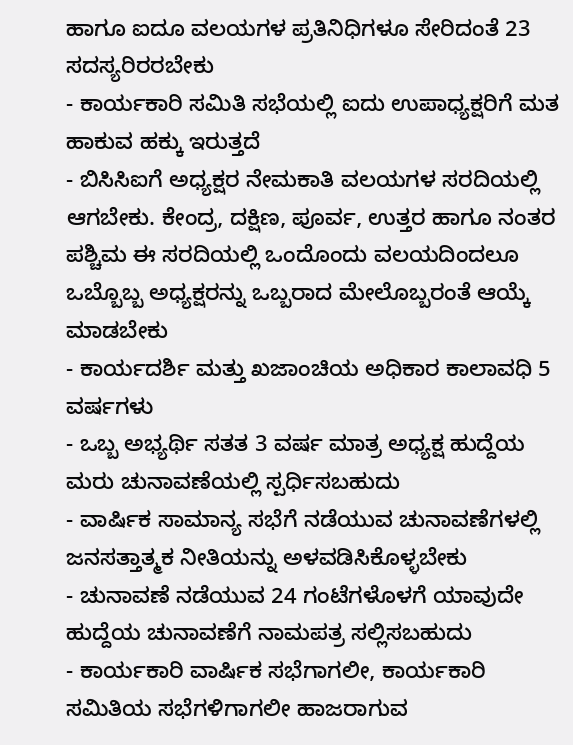ಹಾಗೂ ಐದೂ ವಲಯಗಳ ಪ್ರತಿನಿಧಿಗಳೂ ಸೇರಿದಂತೆ 23 ಸದಸ್ಯರಿರರಬೇಕು
- ಕಾರ್ಯಕಾರಿ ಸಮಿತಿ ಸಭೆಯಲ್ಲಿ ಐದು ಉಪಾಧ್ಯಕ್ಷರಿಗೆ ಮತ ಹಾಕುವ ಹಕ್ಕು ಇರುತ್ತದೆ
- ಬಿಸಿಸಿಐಗೆ ಅಧ್ಯಕ್ಷರ ನೇಮಕಾತಿ ವಲಯಗಳ ಸರದಿಯಲ್ಲಿ ಆಗಬೇಕು. ಕೇಂದ್ರ, ದಕ್ಷಿಣ, ಪೂರ್ವ, ಉತ್ತರ ಹಾಗೂ ನಂತರ ಪಶ್ಚಿಮ ಈ ಸರದಿಯಲ್ಲಿ ಒಂದೊಂದು ವಲಯದಿಂದಲೂ ಒಬ್ಬೊಬ್ಬ ಅಧ್ಯಕ್ಷರನ್ನು ಒಬ್ಬರಾದ ಮೇಲೊಬ್ಬರಂತೆ ಆಯ್ಕೆ ಮಾಡಬೇಕು
- ಕಾರ್ಯದರ್ಶಿ ಮತ್ತು ಖಜಾಂಚಿಯ ಅಧಿಕಾರ ಕಾಲಾವಧಿ 5 ವರ್ಷಗಳು
- ಒಬ್ಬ ಅಭ್ಯರ್ಥಿ ಸತತ 3 ವರ್ಷ ಮಾತ್ರ ಅಧ್ಯಕ್ಷ ಹುದ್ದೆಯ ಮರು ಚುನಾವಣೆಯಲ್ಲಿ ಸ್ಪರ್ಧಿಸಬಹುದು
- ವಾರ್ಷಿಕ ಸಾಮಾನ್ಯ ಸಭೆಗೆ ನಡೆಯುವ ಚುನಾವಣೆಗಳಲ್ಲಿ ಜನಸತ್ತಾತ್ಮಕ ನೀತಿಯನ್ನು ಅಳವಡಿಸಿಕೊಳ್ಳಬೇಕು
- ಚುನಾವಣೆ ನಡೆಯುವ 24 ಗಂಟೆಗಳೊಳಗೆ ಯಾವುದೇ ಹುದ್ದೆಯ ಚುನಾವಣೆಗೆ ನಾಮಪತ್ರ ಸಲ್ಲಿಸಬಹುದು
- ಕಾರ್ಯಕಾರಿ ವಾರ್ಷಿಕ ಸಭೆಗಾಗಲೀ, ಕಾರ್ಯಕಾರಿ ಸಮಿತಿಯ ಸಭೆಗಳಿಗಾಗಲೀ ಹಾಜರಾಗುವ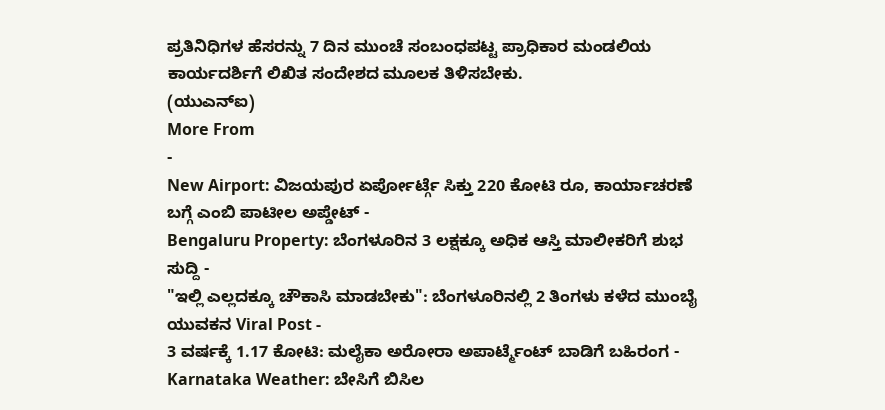ಪ್ರತಿನಿಧಿಗಳ ಹೆಸರನ್ನು 7 ದಿನ ಮುಂಚೆ ಸಂಬಂಧಪಟ್ಟ ಪ್ರಾಧಿಕಾರ ಮಂಡಲಿಯ ಕಾರ್ಯದರ್ಶಿಗೆ ಲಿಖಿತ ಸಂದೇಶದ ಮೂಲಕ ತಿಳಿಸಬೇಕು.
(ಯುಎನ್ಐ)
More From
-
New Airport: ವಿಜಯಪುರ ಏರ್ಪೋರ್ಟ್ಗೆ ಸಿಕ್ತು 220 ಕೋಟಿ ರೂ, ಕಾರ್ಯಾಚರಣೆ ಬಗ್ಗೆ ಎಂಬಿ ಪಾಟೀಲ ಅಪ್ಡೇಟ್ -
Bengaluru Property: ಬೆಂಗಳೂರಿನ 3 ಲಕ್ಷಕ್ಕೂ ಅಧಿಕ ಆಸ್ತಿ ಮಾಲೀಕರಿಗೆ ಶುಭ ಸುದ್ದಿ -
"ಇಲ್ಲಿ ಎಲ್ಲದಕ್ಕೂ ಚೌಕಾಸಿ ಮಾಡಬೇಕು": ಬೆಂಗಳೂರಿನಲ್ಲಿ 2 ತಿಂಗಳು ಕಳೆದ ಮುಂಬೈ ಯುವಕನ Viral Post -
3 ವರ್ಷಕ್ಕೆ 1.17 ಕೋಟಿ: ಮಲೈಕಾ ಅರೋರಾ ಅಪಾರ್ಟ್ಮೆಂಟ್ ಬಾಡಿಗೆ ಬಹಿರಂಗ -
Karnataka Weather: ಬೇಸಿಗೆ ಬಿಸಿಲ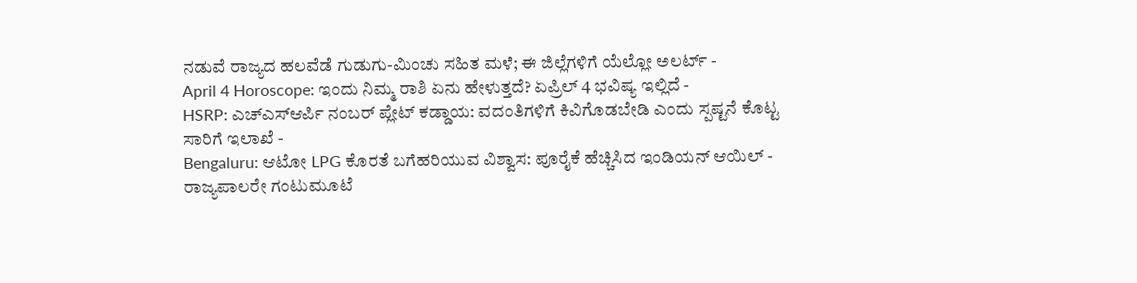ನಡುವೆ ರಾಜ್ಯದ ಹಲವೆಡೆ ಗುಡುಗು-ಮಿಂಚು ಸಹಿತ ಮಳೆ; ಈ ಜಿಲ್ಲೆಗಳಿಗೆ ಯೆಲ್ಲೋ ಅಲರ್ಟ್ -
April 4 Horoscope: ಇಂದು ನಿಮ್ಮ ರಾಶಿ ಏನು ಹೇಳುತ್ತದೆ? ಏಪ್ರಿಲ್ 4 ಭವಿಷ್ಯ ಇಲ್ಲಿದೆ -
HSRP: ಎಚ್ಎಸ್ಆರ್ಪಿ ನಂಬರ್ ಪ್ಲೇಟ್ ಕಡ್ಡಾಯ: ವದಂತಿಗಳಿಗೆ ಕಿವಿಗೊಡಬೇಡಿ ಎಂದು ಸ್ಪಷ್ಟನೆ ಕೊಟ್ಟ ಸಾರಿಗೆ ಇಲಾಖೆ -
Bengaluru: ಆಟೋ LPG ಕೊರತೆ ಬಗೆಹರಿಯುವ ವಿಶ್ವಾಸ: ಪೂರೈಕೆ ಹೆಚ್ಚಿಸಿದ ಇಂಡಿಯನ್ ಆಯಿಲ್ -
ರಾಜ್ಯಪಾಲರೇ ಗಂಟುಮೂಟೆ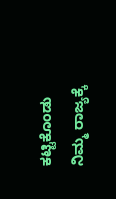ಕಟ್ಟಿಕೊಂಡು ನಿಮ್ಮ ರಾಜ್ಯಕ್ಕೆ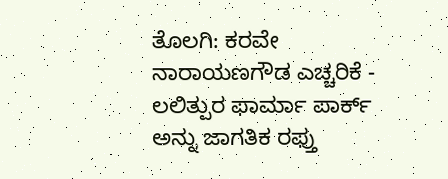ತೊಲಗಿ: ಕರವೇ ನಾರಾಯಣಗೌಡ ಎಚ್ಚರಿಕೆ -
ಲಲಿತ್ಪುರ ಫಾರ್ಮಾ ಪಾರ್ಕ್ ಅನ್ನು ಜಾಗತಿಕ ರಫ್ತು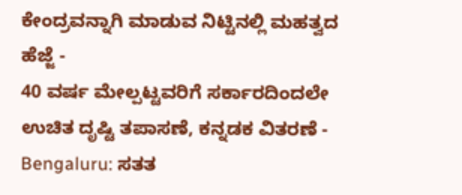ಕೇಂದ್ರವನ್ನಾಗಿ ಮಾಡುವ ನಿಟ್ಟಿನಲ್ಲಿ ಮಹತ್ವದ ಹೆಜ್ಜೆ -
40 ವರ್ಷ ಮೇಲ್ಪಟ್ಟವರಿಗೆ ಸರ್ಕಾರದಿಂದಲೇ ಉಚಿತ ದೃಷ್ಟಿ ತಪಾಸಣೆ, ಕನ್ನಡಕ ವಿತರಣೆ -
Bengaluru: ಸತತ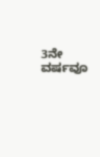3ನೇ ವರ್ಷವೂ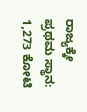ರಾಜ್ಯಕ್ಕೇ ಪ್ರಥಮ ಸ್ಥಾನ: 1,273 ಕೋಟಿ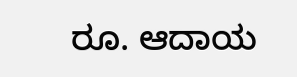ರೂ. ಆದಾಯ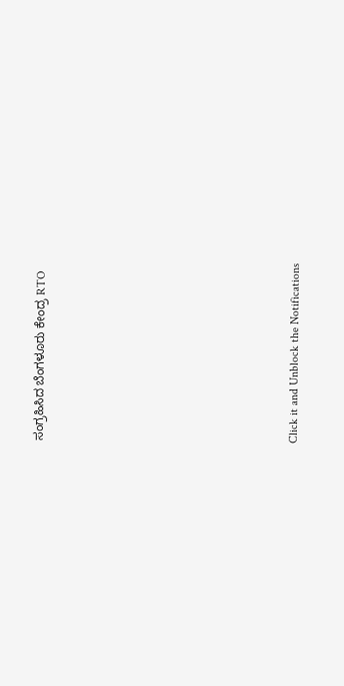ಸಂಗ್ರಹಿಸಿದ ಬೆಂಗಳೂರು ಕೇಂದ್ರ RTO












Click it and Unblock the Notifications